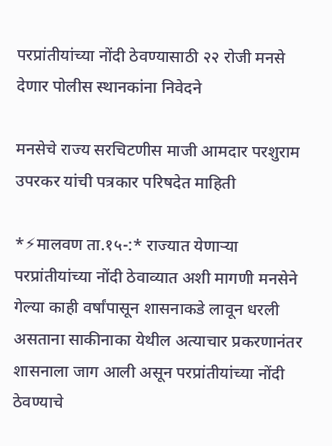परप्रांतीयांच्या नोंदी ठेवण्यासाठी २२ रोजी मनसे देणार पोलीस स्थानकांना निवेदने

मनसेचे राज्य सरचिटणीस माजी आमदार परशुराम उपरकर यांची पत्रकार परिषदेत माहिती

*⚡मालवण ता.१५-:* राज्यात येणाऱ्या परप्रांतीयांच्या नोंदी ठेवाव्यात अशी मागणी मनसेने गेल्या काही वर्षांपासून शासनाकडे लावून धरली असताना साकीनाका येथील अत्याचार प्रकरणानंतर शासनाला जाग आली असून परप्रांतीयांच्या नोंदी ठेवण्याचे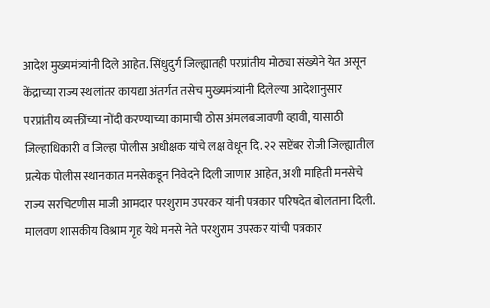आदेश मुख्यमंत्र्यांनी दिले आहेत. सिंधुदुर्ग जिल्ह्यातही परप्रांतीय मोठ्या संख्येने येत असून केंद्राच्या राज्य स्थलांतर कायद्या अंतर्गत तसेच मुख्यमंत्र्यांनी दिलेल्या आदेशानुसार परप्रांतीय व्यक्तींच्या नोंदी करण्याच्या कामाची ठोस अंमलबजावणी व्हावी, यासाठी जिल्हाधिकारी व जिल्हा पोलीस अधीक्षक यांचे लक्ष वेधून दि. २२ सप्टेंबर रोजी जिल्ह्यातील प्रत्येक पोलीस स्थानकात मनसेकडून निवेदने दिली जाणार आहेत, अशी माहिती मनसेचे राज्य सरचिटणीस माजी आमदार परशुराम उपरकर यांनी पत्रकार परिषदेत बोलताना दिली. मालवण शासकीय विश्राम गृह येथे मनसे नेते परशुराम उपरकर यांची पत्रकार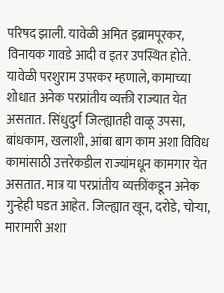परिषद झाली. यावेळी अमित इब्रामपूरकर, विनायक गावडे आदी व इतर उपस्थित होते. यावेळी परशुराम उपरकर म्हणाले, कामाच्या शोधात अनेक परप्रांतीय व्यक्ती राज्यात येत असतात. सिंधुदुर्ग जिल्ह्यातही वाळू उपसा, बांधकाम, खलाशी, आंबा बाग काम अशा विविध कामांसाठी उत्तरेकडील राज्यांमधून कामगार येत असतात. मात्र या परप्रांतीय व्यक्तींकडून अनेक गुन्हेही घडत आहेत. जिल्ह्यात खून, दरोडे, चोऱ्या, मारामारी अशा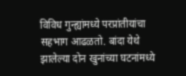विविध गुन्ह्यांमध्ये परप्रांतीयांचा सहभाग आढळतो. बांदा येथे झालेल्या दोन खुनांच्या घटनांमध्ये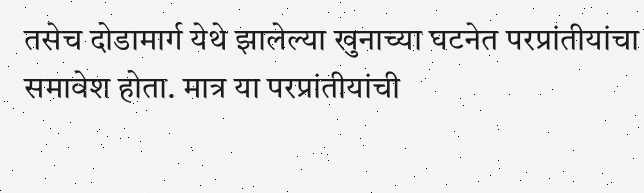तसेच दोडामार्ग येथे झालेल्या खुनाच्या घटनेत परप्रांतीयांचा समावेश होता. मात्र या परप्रांतीयांची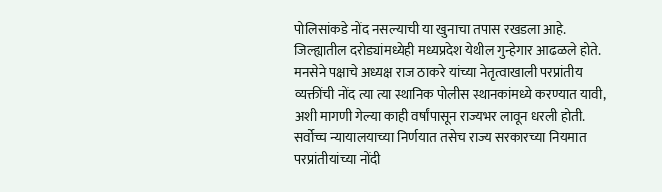पोलिसांकडे नोंद नसल्याची या खुनाचा तपास रखडला आहे. जिल्ह्यातील दरोड्यांमध्येही मध्यप्रदेश येथील गुन्हेगार आढळले होते. मनसेने पक्षाचे अध्यक्ष राज ठाकरे यांच्या नेतृत्वाखाली परप्रांतीय व्यक्तींची नोंद त्या त्या स्थानिक पोलीस स्थानकांमध्ये करण्यात यावी, अशी मागणी गेल्या काही वर्षांपासून राज्यभर लावून धरली होती. सर्वोच्च न्यायालयाच्या निर्णयात तसेच राज्य सरकारच्या नियमात परप्रांतीयांच्या नोंदी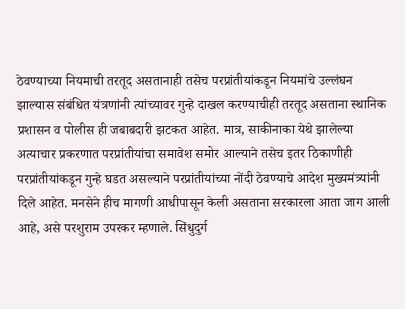ठेवण्याच्या नियमाची तरतूद असतानाही तसेच परप्रांतीयांकडून नियमांचे उल्लंघन झाल्यास संबंधित यंत्रणांनी त्यांच्यावर गुन्हे दाखल करण्याचीही तरतूद असताना स्थानिक प्रशासन व पोलीस ही जबाबदारी झटकत आहेत. मात्र, साकीनाका येथे झालेल्या अत्याचार प्रकरणात परप्रांतीयांचा समावेश समोर आल्याने तसेच इतर ठिकाणीही परप्रांतीयांकडून गुन्हे घडत असल्याने परप्रांतीयांच्या नोंदी ठेवण्याचे आदेश मुख्यमंत्र्यांनी दिले आहेत. मनसेने हीच मागणी आधीपासून केली असताना सरकारला आता जाग आली आहे, असे परशुराम उपरकर म्हणाले. सिंधुदुर्ग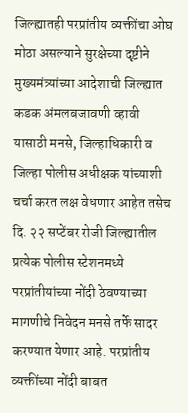जिल्ह्यातही परप्रांतीय व्यक्तींचा ओघ मोठा असल्याने सुरक्षेच्या दृष्टीने मुख्यमंत्र्यांच्या आदेशाची जिल्ह्यात कडक अंमलबजावणी व्हावी यासाठी मनसे, जिल्हाधिकारी व जिल्हा पोलीस अधीक्षक यांच्याशी चर्चा करत लक्ष वेधणार आहेत तसेच दि. २२ सप्टेंबर रोजी जिल्ह्यातील प्रत्येक पोलीस स्टेशनमध्ये परप्रांतीयांच्या नोंदी ठेवण्याच्या मागणीचे निवेदन मनसे तर्फे सादर करण्यात येणार आहे. परप्रांतीय व्यक्तींच्या नोंदी बाबत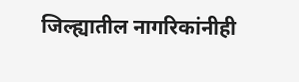जिल्ह्यातील नागरिकांनीही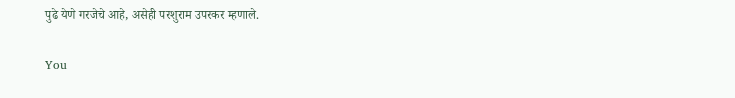पुढे येणे गरजेचे आहे, असेही परशुराम उपरकर म्हणाले.

You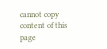cannot copy content of this page